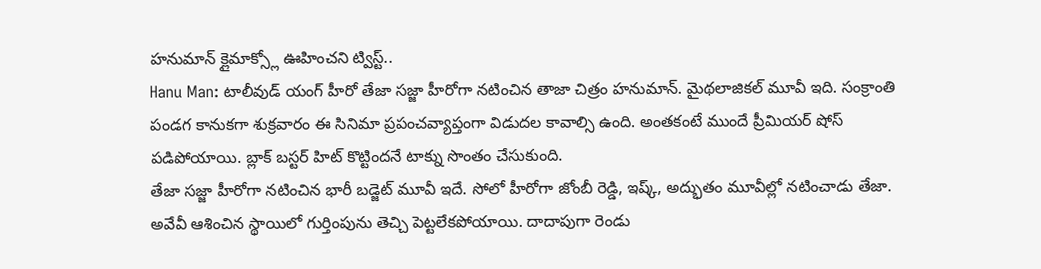హనుమాన్ క్లైమాక్స్లో ఊహించని ట్విస్ట్..
Hanu Man: టాలీవుడ్ యంగ్ హీరో తేజా సజ్జా హీరోగా నటించిన తాజా చిత్రం హనుమాన్. మైథలాజికల్ మూవీ ఇది. సంక్రాంతి పండగ కానుకగా శుక్రవారం ఈ సినిమా ప్రపంచవ్యాప్తంగా విడుదల కావాల్సి ఉంది. అంతకంటే ముందే ప్రీమియర్ షోస్ పడిపోయాయి. బ్లాక్ బస్టర్ హిట్ కొట్టిందనే టాక్ను సొంతం చేసుకుంది.
తేజా సజ్జా హీరోగా నటించిన భారీ బడ్జెట్ మూవీ ఇదే. సోలో హీరోగా జోంబీ రెడ్డి, ఇష్క్, అద్భుతం మూవీల్లో నటించాడు తేజా. అవేవీ ఆశించిన స్థాయిలో గుర్తింపును తెచ్చి పెట్టలేకపోయాయి. దాదాపుగా రెండు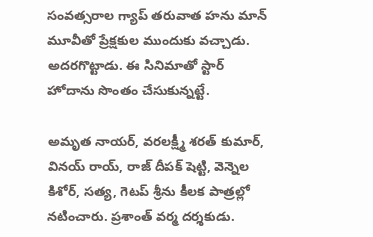సంవత్సరాల గ్యాప్ తరువాత హను మాన్ మూవీతో ప్రేక్షకుల ముందుకు వచ్చాడు. అదరగొట్టాడు. ఈ సినిమాతో స్టార్ హోదాను సొంతం చేసుకున్నట్టే.

అమృత నాయర్, వరలక్ష్మీ శరత్ కుమార్, వినయ్ రాయ్, రాజ్ దీపక్ షెట్టి, వెన్నెల కిశోర్, సత్య, గెటప్ శ్రీను కీలక పాత్రల్లో నటించారు. ప్రశాంత్ వర్మ దర్శకుడు.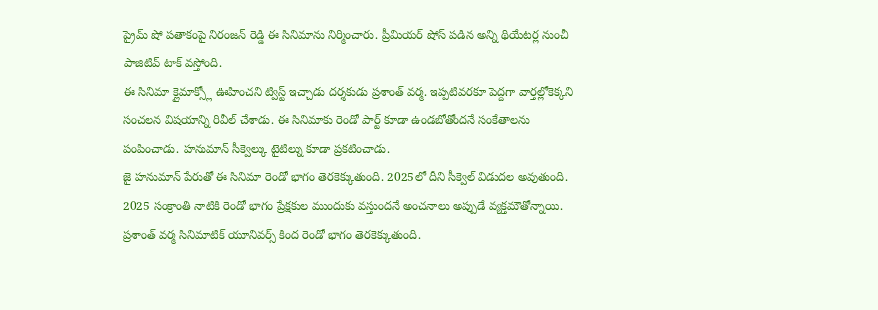ప్రైమ్ షో పతాకంపై నిరంజన్ రెడ్డి ఈ సినిమాను నిర్మించారు. ప్రీమియర్ షోస్ పడిన అన్ని థియేటర్ల నుంచీ పాజిటివ్ టాక్ వస్తోంది.
ఈ సినిమా క్లైమాక్స్లో ఊహించని ట్విస్ట్ ఇచ్చాడు దర్శకుడు ప్రశాంత్ వర్మ. ఇప్పటివరకూ పెద్దగా వార్తల్లోకెక్కని సంచలన విషయాన్ని రివీల్ చేశాడు. ఈ సినిమాకు రెండో పార్ట్ కూడా ఉండబోతోందనే సంకేతాలను పంపించాడు. హనుమాన్ సీక్వెల్కు టైటిల్ను కూడా ప్రకటించాడు.
జై హనుమాన్ పేరుతో ఈ సినిమా రెండో భాగం తెరకెక్కుతుంది. 2025లో దీని సీక్వెల్ విడుదల అవుతుంది. 2025 సంక్రాంతి నాటికి రెండో భాగం ప్రేక్షకుల ముందుకు వస్తుందనే అంచనాలు అప్పుడే వ్యక్తమౌతోన్నాయి. ప్రశాంత్ వర్మ సినిమాటిక్ యూనివర్స్ కింద రెండో భాగం తెరకెక్కుతుంది.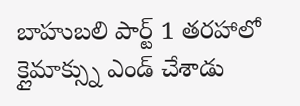బాహుబలి పార్ట్ 1 తరహాలో క్లైమాక్స్ను ఎండ్ చేశాడు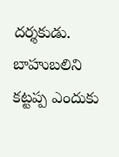దర్శకుడు. బాహుబలిని కట్టప్ప ఎందుకు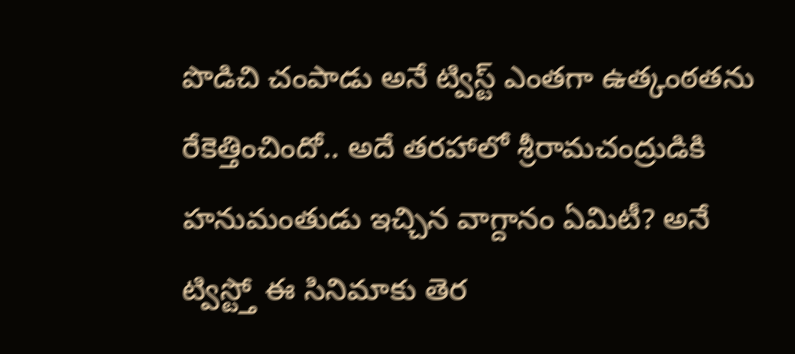పొడిచి చంపాడు అనే ట్విస్ట్ ఎంతగా ఉత్కంఠతను రేకెత్తించిందో.. అదే తరహాలో శ్రీరామచంద్రుడికి హనుమంతుడు ఇచ్చిన వాగ్దానం ఏమిటీ? అనే ట్విస్ట్తో ఈ సినిమాకు తెర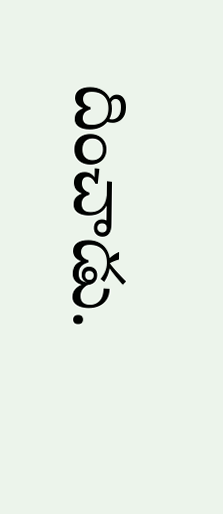దించాడు.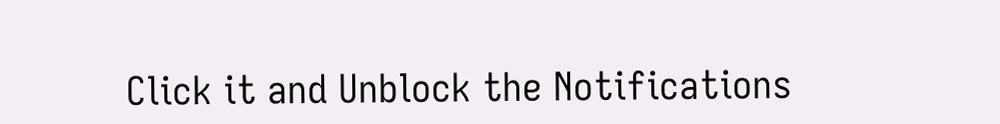Click it and Unblock the Notifications